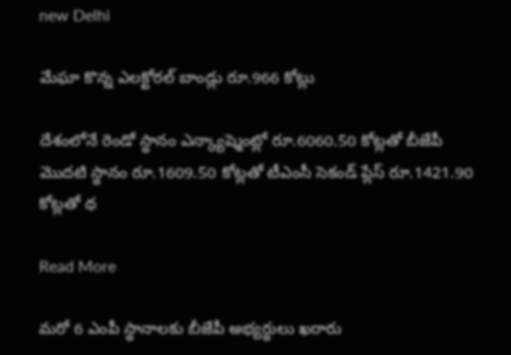new Delhi

మేఘా కొన్న ఎలక్టోరల్ బాండ్లు రూ.966 కోట్లు

దేశంలోనే రెండో స్థానం ఎన్క్యాష్మెంట్లో రూ.6060.50 కోట్లతో బీజేపీ మొదటి స్థానం రూ.1609.50 కోట్లతో టీఎంసీ సెకండ్ ప్లేస్ రూ.1421.90 కోట్లతో థ

Read More

మరో 6 ఎంపీ స్థానాలకు బీజేపీ అభ్యర్థులు ఖరారు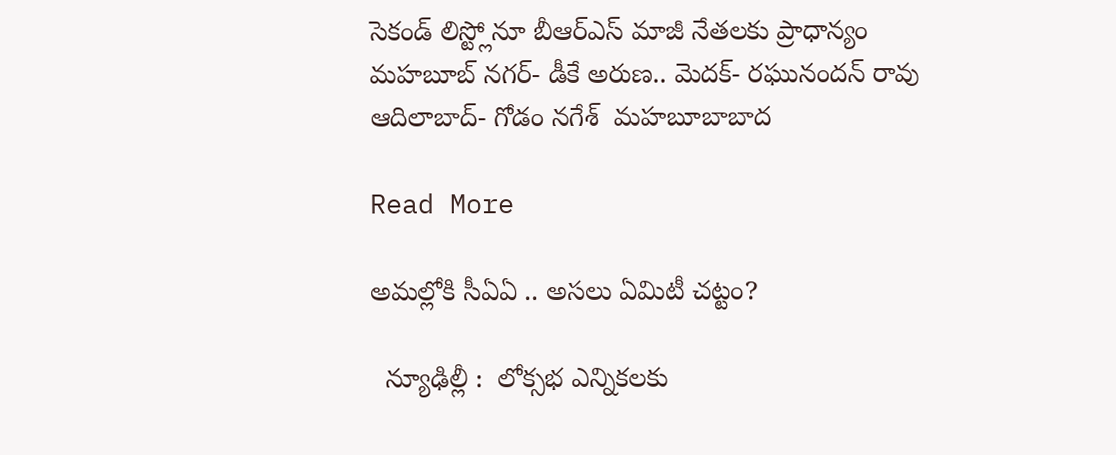సెకండ్ లిస్ట్లోనూ బీఆర్ఎస్ మాజీ నేతలకు ప్రాధాన్యం మహబూబ్ నగర్- డీకే అరుణ.. మెదక్- రఘునందన్ రావు  ఆదిలాబాద్- గోడం నగేశ్  మహబూబాబాద

Read More

అమల్లోకి సీఏఏ .. అసలు ఏమిటీ చట్టం?

  న్యూఢిల్లీ :  లోక్సభ ఎన్నికలకు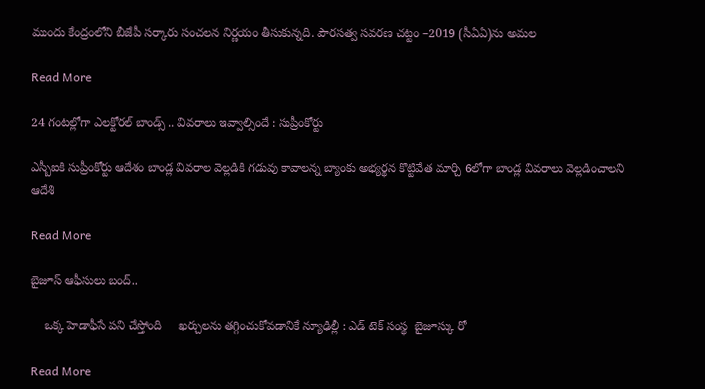ముందు కేంద్రంలోని బీజేపీ సర్కారు సంచలన నిర్ణయం తీసుకున్నది. పౌరసత్వ సవరణ చట్టం –2019 (సీఏఏ)ను అమల

Read More

24 గంటల్లోగా ఎలక్టోరల్ బాండ్స్ .. వివరాలు ఇవ్వాల్సిందే : సుప్రీంకోర్టు

ఎస్బీఐకి సుప్రీంకోర్టు ఆదేశం బాండ్ల వివరాల వెల్లడికి గడువు కావాలన్న బ్యాంకు అభ్యర్థన కొట్టివేత మార్చి 6లోగా బాండ్ల వివరాలు వెల్లడించాలని ఆదేశి

Read More

బైజూస్ ఆఫీసులు బంద్..

    ఒక్క హెడాఫీసే పని చేస్తోంది     ఖర్చులను తగ్గించుకోవడానికే న్యూఢిల్లీ : ఎడ్ టెక్ సంస్థ  బైజూస్కు రో

Read More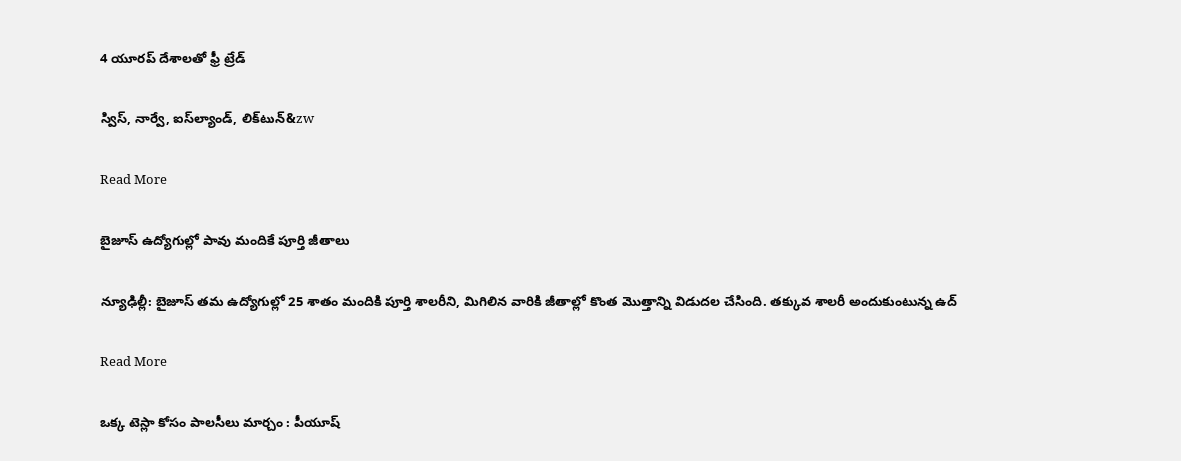4 యూరప్ దేశాలతో ఫ్రీ ట్రేడ్‌‌‌‌‌‌‌‌

స్విస్‌‌‌‌, నార్వే, ఐస్‌‌‌‌ల్యాండ్‌‌‌‌, లిక్‌‌‌‌టున్‌‌&zw

Read More

బైజూస్‌‌‌‌ ఉద్యోగుల్లో పావు మందికే పూర్తి జీతాలు

న్యూఢిల్లీ: బైజూస్ తమ ఉద్యోగుల్లో 25 శాతం మందికి పూర్తి శాలరీని, మిగిలిన వారికి జీతాల్లో కొంత మొత్తాన్ని విడుదల చేసింది. తక్కువ శాలరీ అందుకుంటున్న ఉద్

Read More

ఒక్క టెస్లా కోసం పాలసీలు మార్చం : పీయూష్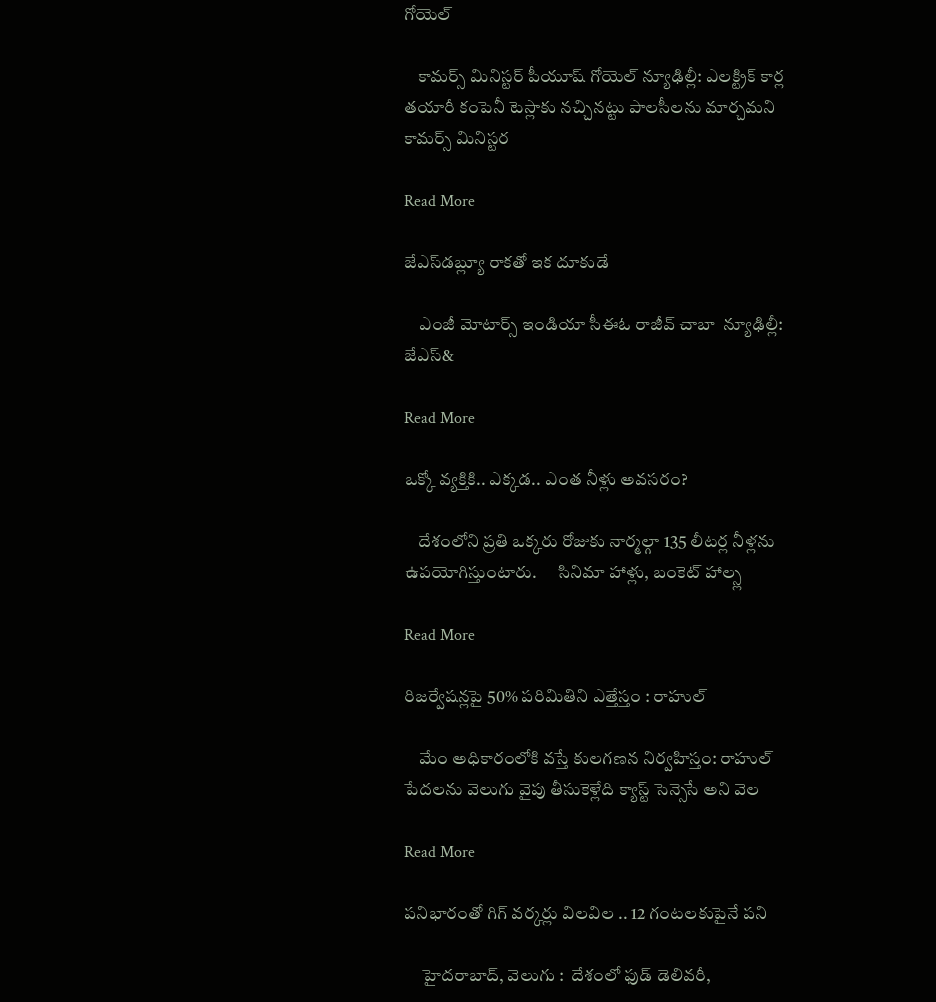గోయెల్

    కామర్స్ మినిస్టర్ పీయూష్ గోయెల్ న్యూఢిల్లీ: ఎలక్ట్రిక్ కార్ల తయారీ కంపెనీ టెస్లాకు నచ్చినట్టు పాలసీలను మార్చమని కామర్స్ మినిస్టర

Read More

జేఎస్‌‌‌‌డబ్ల్యూ రాకతో ఇక దూకుడే

    ఎంజీ మోటార్స్‌‌‌‌ ఇండియా సీఈఓ రాజీవ్‌‌‌‌ చాబా  న్యూఢిల్లీ: జేఎస్‌‌‌&

Read More

ఒక్కో వ్యక్తికి.. ఎక్కడ.. ఎంత నీళ్లు అవసరం?

    దేశంలోని ప్రతి ఒక్కరు రోజుకు నార్మల్గా 135 లీటర్ల నీళ్లను ఉపయోగిస్తుంటారు.      సినిమా హాళ్లు, బంకెట్ హాల్స్ల

Read More

రిజర్వేషన్లపై 50% పరిమితిని ఎత్తేస్తం : రాహుల్

    మేం అధికారంలోకి వస్తే కులగణన నిర్వహిస్తం: రాహుల్      పేదలను వెలుగు వైపు తీసుకెళ్లేది క్యాస్ట్ సెన్సెసే అని వెల

Read More

పనిభారంతో గిగ్ వర్కర్లు విలవిల .. 12 గంటలకుపైనే పని

     హైదరాబాద్, వెలుగు :  దేశంలో ఫుడ్ డెలివరీ,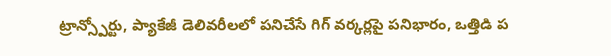ట్రాన్స్పోర్టు, ప్యాకేజీ డెలివరీలలో పనిచేసే గిగ్ వర్కర్లపై పనిభారం, ఒత్తిడి ప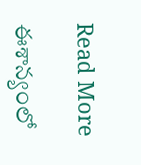Read More

ఈశాన్యంలో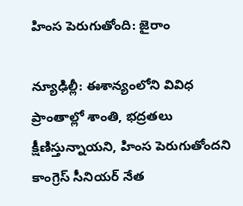హింస పెరుగుతోంది: జైరాం

న్యూఢిల్లీ: ఈశాన్యంలోని వివిధ ప్రాంతాల్లో శాంతి, భద్రతలు క్షీణిస్తున్నాయని, హింస పెరుగుతోందని కాంగ్రెస్ సీనియర్ నేత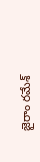జైరాం రమేశ్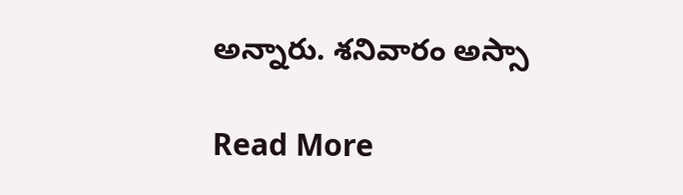అన్నారు. శనివారం అస్సా

Read More